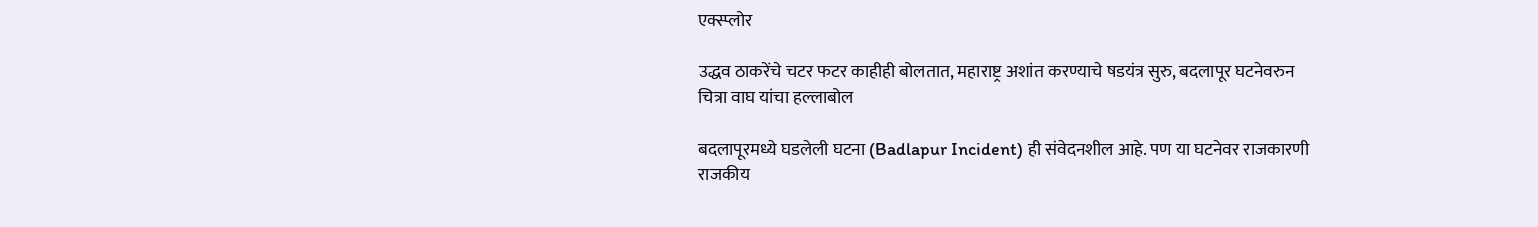एक्स्प्लोर

उद्धव ठाकरेंचे चटर फटर काहीही बोलतात, महाराष्ट्र अशांत करण्याचे षडयंत्र सुरु, बदलापूर घटनेवरुन चित्रा वाघ यांचा हल्लाबोल

बदलापूरमध्ये घडलेली घटना (Badlapur Incident) ही संवेदनशील आहे. पण या घटनेवर राजकारणी राजकीय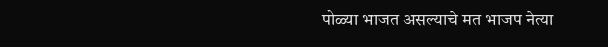पोळ्या भाजत असल्याचे मत भाजप नेत्या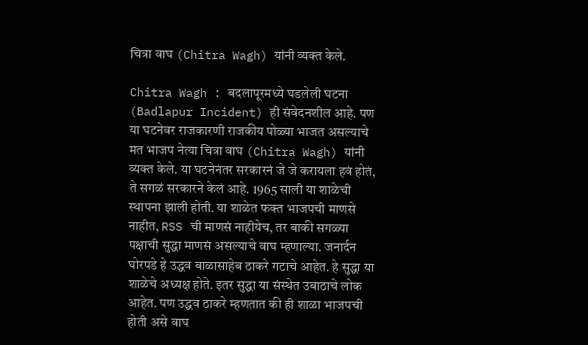चित्रा वाघ (Chitra Wagh) यांनी व्यक्त केले.

Chitra Wagh : बदलापूरमध्ये घडलेली घटना (Badlapur Incident) ही संवेदनशील आहे. पण या घटनेवर राजकारणी राजकीय पोळ्या भाजत असल्याचे मत भाजप नेत्या चित्रा वाघ (Chitra Wagh) यांनी व्यक्त केले. या घटनेनंतर सरकारनं जे जे करायला हवं होतं, ते सगळं सरकारने केलं आहे. 1965 साली या शाळेची स्थापना झाली होती. या शाळेत फक्त भाजपची माणसे नाहीत, RSS ची माणसं नाहीयेच, तर बाकी सगळ्या पक्षाची सुद्धा माणसं असल्याचे वाघ म्हणाल्या. जनार्दन घोरपडे हे उद्धव बाळासाहेब ठाकरे गटाचे आहेत. हे सुद्धा या शाळेचे अध्यक्ष होते. इतर सुद्धा या संस्थेत उबाठाचे लोक आहेत. पण उद्धव ठाकरे म्हणतात की ही शाळा भाजपची होती असे वाघ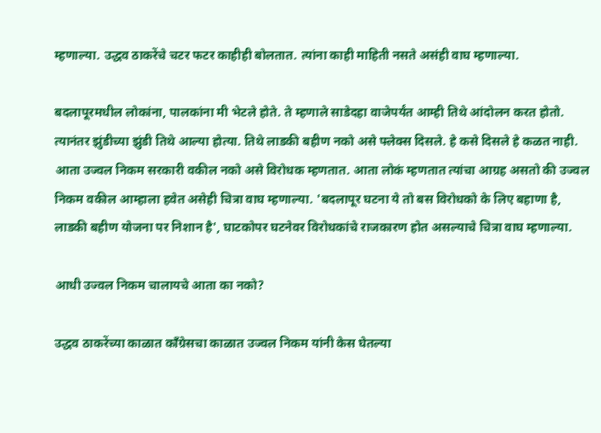म्हणाल्या. उद्धव ठाकरेंचे चटर फटर काहीही बोलतात. त्यांना काही माहिती नसते असंही वाघ म्हणाल्या.

बदलापूरमधील लोकांना, पालकांना मी भेटले होते. ते म्हणाले साडेदहा वाजेपर्यंत आम्ही तिथे आंदोलन करत होतो. त्यानंतर झुंडीच्या झुंडी तिथे आल्या होत्या. तिथे लाडकी बहीण नको असे फ्लेक्स दिसले. हे कसे दिसले हे कळत नाही. आता उज्वल निकम सरकारी वकील नको असे विरोधक म्हणतात. आता लोकं म्हणतात त्यांचा आग्रह असतो की उज्वल निकम वकील आम्हाला हवेत असेही चित्रा वाघ म्हणाल्या. 'बदलापूर घटना ये तो बस विरोधको के लिए बहाणा है, लाडकी बहीण योजना पर निशान है', घाटकोपर घटनेवर विरोधकांचे राजकारण होत असल्याचे चित्रा वाघ म्हणाल्या.

आधी उज्वल निकम चालायचे आता का नको?

उद्धव ठाकरेंच्या काळात काँग्रेसचा काळात उज्वल निकम यांनी केस घेतल्या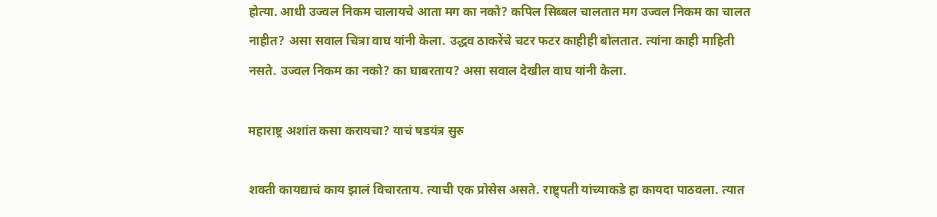होत्या. आधी उज्वल निकम चालायचे आता मग का नको? कपिल सिब्बल चालतात मग उज्वल निकम का चालत नाहीत? असा सवाल चित्रा वाघ यांनी केला. उद्धव ठाकरेंचे चटर फटर काहीही बोलतात. त्यांना काही माहिती नसते. उज्वल निकम का नको? का घाबरताय? असा सवाल देखील वाघ यांनी केला.

महाराष्ट्र अशांत कसा करायचा? याचं षडयंत्र सुरु

शक्ती कायद्याचं काय झालं विचारताय. त्याची एक प्रोसेस असते. राष्ट्र्पती यांच्याकडे हा कायदा पाठवला. त्यात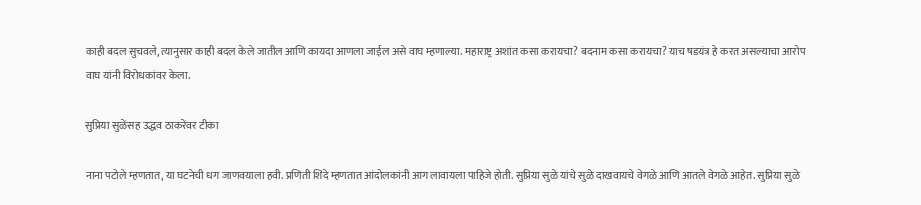काही बदल सुचवले, त्यानुसार काही बदल केले जातील आणि कायदा आणला जाईल असे वाघ म्हणाल्या. महाराष्ट्र अशांत कसा करायचा? बदनाम कसा करायचा? याच षडयंत्र हे करत असल्याचा आरोप वाघ यांनी विरोधकांवर केला.

सुप्रिया सुळेंसह उद्धव ठाकरेंवर टीका

नाना पटोले म्हणतात, या घटनेची धग जाणवयाला हवी. प्रणिती शिंदे म्हणतात आंदोलकांनी आग लावायला पाहिजे होती. सुप्रिया सुळे यांचे सुळे दाखवायचे वेगळे आणि आतले वेगळे आहेत. सुप्रिया सुळे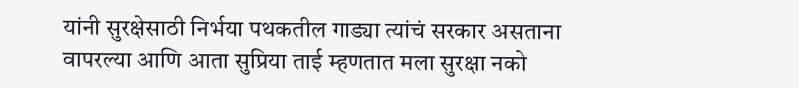यांनी सुरक्षेसाठी निर्भया पथकतील गाड्या त्यांचं सरकार असताना वापरल्या आणि आता सुप्रिया ताई म्हणतात मला सुरक्षा नको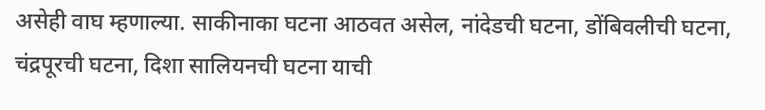असेही वाघ म्हणाल्या. साकीनाका घटना आठवत असेल, नांदेडची घटना, डोंबिवलीची घटना, चंद्रपूरची घटना, दिशा सालियनची घटना याची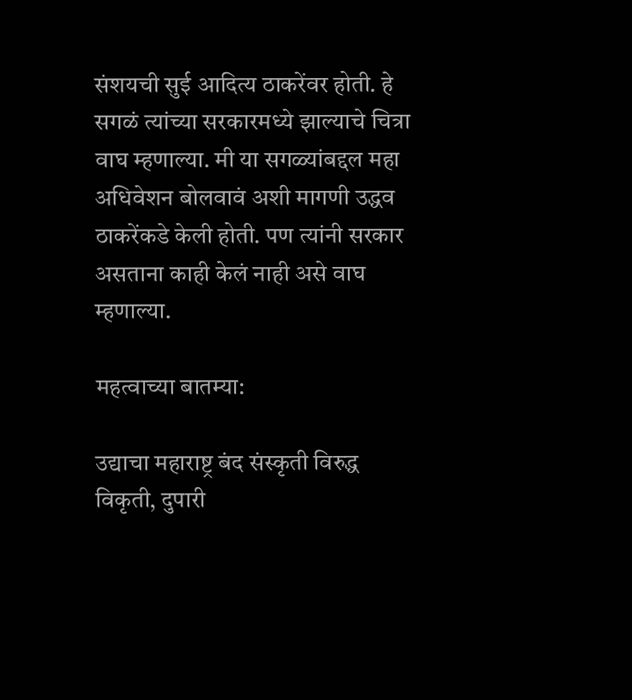संशयची सुई आदित्य ठाकरेंवर होती. हे सगळं त्यांच्या सरकारमध्ये झाल्याचे चित्रा वाघ म्हणाल्या. मी या सगळ्यांबद्दल महा अधिवेशन बोलवावं अशी मागणी उद्धव ठाकरेंकडे केली होती. पण त्यांनी सरकार असताना काही केलं नाही असे वाघ म्हणाल्या.

महत्वाच्या बातम्या:

उद्याचा महाराष्ट्र बंद संस्कृती विरुद्ध विकृती, दुपारी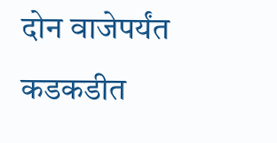दोन वाजेपर्यंत कडकडीत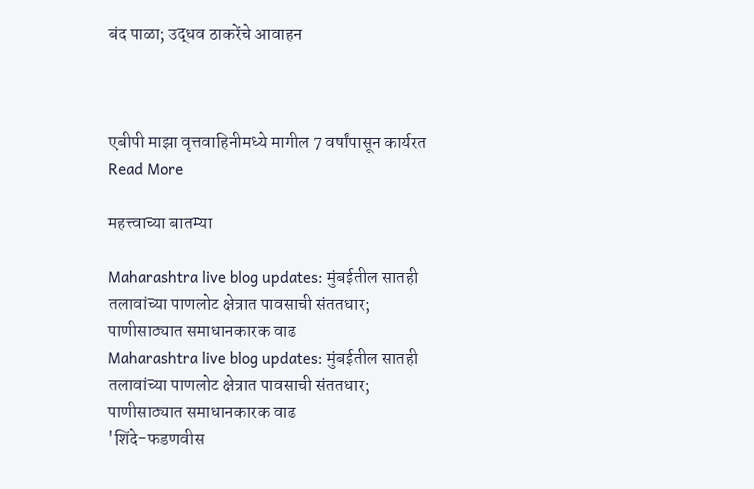बंद पाळा; उद्धव ठाकरेंचे आवाहन



एबीपी माझा वृत्तवाहिनीमध्ये मागील 7 वर्षांपासून कार्यरत
Read More

महत्त्वाच्या बातम्या

Maharashtra live blog updates: मुंबईतील सातही तलावांच्या पाणलोट क्षेत्रात पावसाची संततधार; पाणीसाठ्यात समाधानकारक वाढ
Maharashtra live blog updates: मुंबईतील सातही तलावांच्या पाणलोट क्षेत्रात पावसाची संततधार; पाणीसाठ्यात समाधानकारक वाढ
'शिंदे-फडणवीस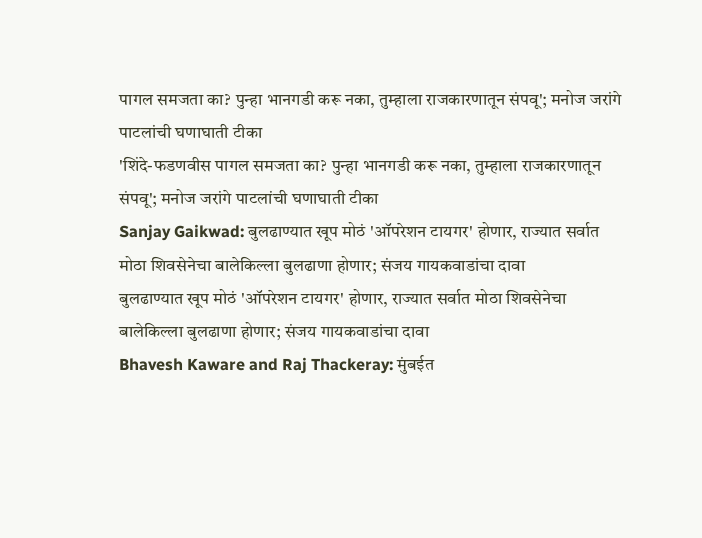पागल समजता का? पुन्हा भानगडी करू नका, तुम्हाला राजकारणातून संपवू'; मनोज जरांगे पाटलांची घणाघाती टीका
'शिंदे-फडणवीस पागल समजता का? पुन्हा भानगडी करू नका, तुम्हाला राजकारणातून संपवू'; मनोज जरांगे पाटलांची घणाघाती टीका
Sanjay Gaikwad: बुलढाण्यात खूप मोठं 'ऑपरेशन टायगर' होणार, राज्यात सर्वात मोठा शिवसेनेचा बालेकिल्ला बुलढाणा होणार; संजय गायकवाडांचा दावा
बुलढाण्यात खूप मोठं 'ऑपरेशन टायगर' होणार, राज्यात सर्वात मोठा शिवसेनेचा बालेकिल्ला बुलढाणा होणार; संजय गायकवाडांचा दावा
Bhavesh Kaware and Raj Thackeray: मुंबईत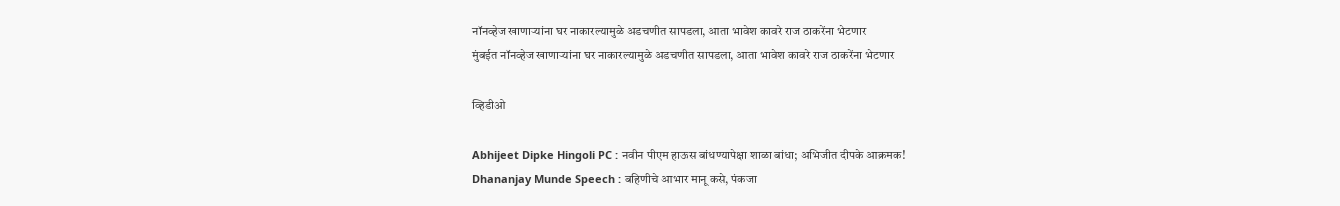नॉनव्हेज खाणाऱ्यांना घर नाकारल्यामुळे अडचणीत सापडला, आता भावेश कावरे राज ठाकरेंना भेटणार
मुंबईत नॉनव्हेज खाणाऱ्यांना घर नाकारल्यामुळे अडचणीत सापडला, आता भावेश कावरे राज ठाकरेंना भेटणार

व्हिडीओ

Abhijeet Dipke Hingoli PC : नवीन पीएम हाऊस बांधण्यापेक्षा शाळा बांधा; अभिजीत दीपके आक्रमक!
Dhananjay Munde Speech : बहिणीचे आभार मानू कसे, पंकजा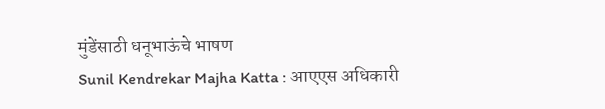मुंडेंसाठी धनूभाऊंचे भाषण
Sunil Kendrekar Majha Katta : आएएस अधिकारी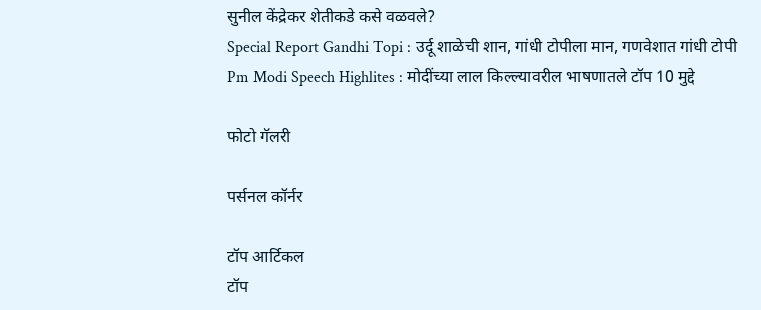सुनील केंद्रेकर शेतीकडे कसे वळवले?
Special Report Gandhi Topi : उर्दू शाळेची शान, गांधी टोपीला मान, गणवेशात गांधी टोपी
Pm Modi Speech Highlites : मोदींच्या लाल किल्ल्यावरील भाषणातले टॉप 10 मुद्दे

फोटो गॅलरी

पर्सनल कॉर्नर

टॉप आर्टिकल
टॉप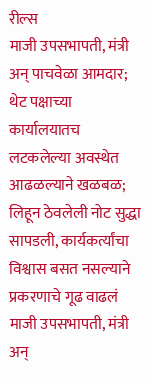रील्स
माजी उपसभापती, मंत्री अन् पाचवेळा आमदार; थेट पक्षाच्या कार्यालयातच लटकलेल्या अवस्थेत आढळल्याने खळबळ; लिहून ठेवलेली नोट सुद्धा सापडली, कार्यकर्त्यांचा विश्वास बसत नसल्याने प्रकरणाचे गूढ वाढलं
माजी उपसभापती, मंत्री अन्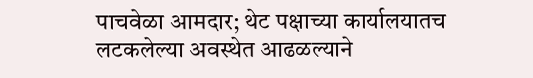पाचवेळा आमदार; थेट पक्षाच्या कार्यालयातच लटकलेल्या अवस्थेत आढळल्याने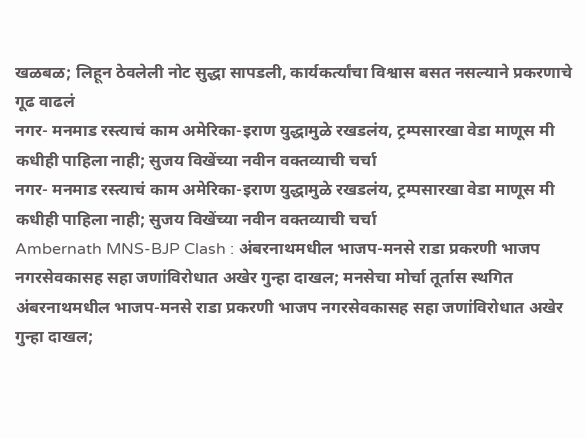खळबळ; लिहून ठेवलेली नोट सुद्धा सापडली, कार्यकर्त्यांचा विश्वास बसत नसल्याने प्रकरणाचे गूढ वाढलं
नगर- मनमाड रस्त्याचं काम अमेरिका-इराण युद्धामुळे रखडलंय, ट्रम्पसारखा वेडा माणूस मी कधीही पाहिला नाही; सुजय विखेंच्या नवीन वक्तव्याची चर्चा
नगर- मनमाड रस्त्याचं काम अमेरिका-इराण युद्धामुळे रखडलंय, ट्रम्पसारखा वेडा माणूस मी कधीही पाहिला नाही; सुजय विखेंच्या नवीन वक्तव्याची चर्चा
Ambernath MNS-BJP Clash : अंबरनाथमधील भाजप-मनसे राडा प्रकरणी भाजप नगरसेवकासह सहा जणांविरोधात अखेर गुन्हा दाखल; मनसेचा मोर्चा तूर्तास स्थगित
अंबरनाथमधील भाजप-मनसे राडा प्रकरणी भाजप नगरसेवकासह सहा जणांविरोधात अखेर गुन्हा दाखल;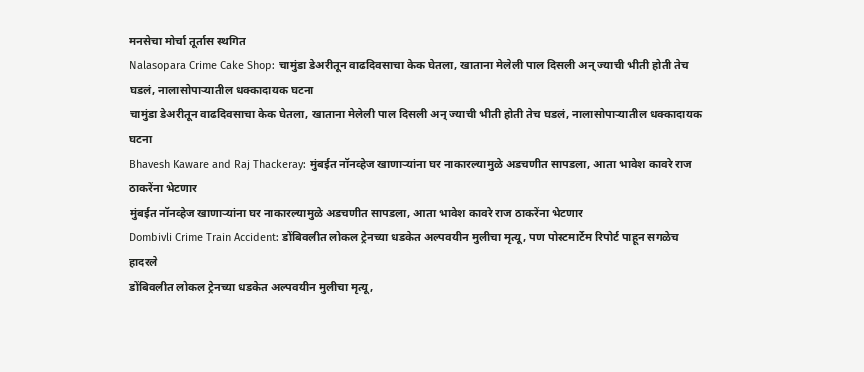मनसेचा मोर्चा तूर्तास स्थगित
Nalasopara Crime Cake Shop: चामुंडा डेअरीतून वाढदिवसाचा केक घेतला, खाताना मेलेली पाल दिसली अन् ज्याची भीती होती तेच घडलं, नालासोपाऱ्यातील धक्कादायक घटना
चामुंडा डेअरीतून वाढदिवसाचा केक घेतला, खाताना मेलेली पाल दिसली अन् ज्याची भीती होती तेच घडलं, नालासोपाऱ्यातील धक्कादायक घटना
Bhavesh Kaware and Raj Thackeray: मुंबईत नॉनव्हेज खाणाऱ्यांना घर नाकारल्यामुळे अडचणीत सापडला, आता भावेश कावरे राज ठाकरेंना भेटणार
मुंबईत नॉनव्हेज खाणाऱ्यांना घर नाकारल्यामुळे अडचणीत सापडला, आता भावेश कावरे राज ठाकरेंना भेटणार
Dombivli Crime Train Accident: डोंबिवलीत लोकल ट्रेनच्या धडकेत अल्पवयीन मुलीचा मृत्यू, पण पोस्टमार्टेम रिपोर्ट पाहून सगळेच हादरले
डोंबिवलीत लोकल ट्रेनच्या धडकेत अल्पवयीन मुलीचा मृत्यू,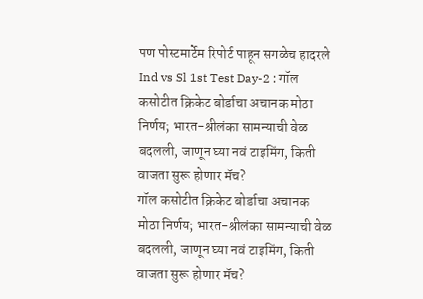पण पोस्टमार्टेम रिपोर्ट पाहून सगळेच हादरले
Ind vs Sl 1st Test Day-2 : गॉल कसोटीत क्रिकेट बोर्डाचा अचानक मोठा निर्णय; भारत-श्रीलंका सामन्याची वेळ बदलली, जाणून घ्या नवं टाइमिंग, किती वाजता सुरू होणार मॅच?
गॉल कसोटीत क्रिकेट बोर्डाचा अचानक मोठा निर्णय; भारत-श्रीलंका सामन्याची वेळ बदलली, जाणून घ्या नवं टाइमिंग, किती वाजता सुरू होणार मॅच?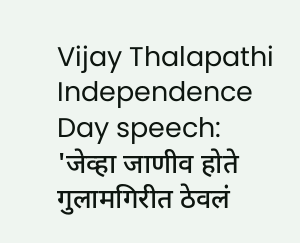Vijay Thalapathi Independence Day speech: 'जेव्हा जाणीव होते गुलामगिरीत ठेवलं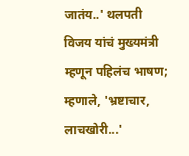जातंय..' थलपती विजय यांचं मुख्यमंत्री म्हणून पहिलंच भाषण; म्हणाले, 'भ्रष्टाचार, लाचखोरी...'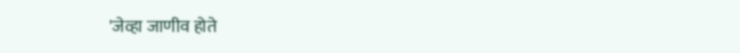'जेव्हा जाणीव होते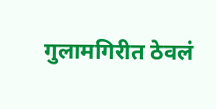गुलामगिरीत ठेवलं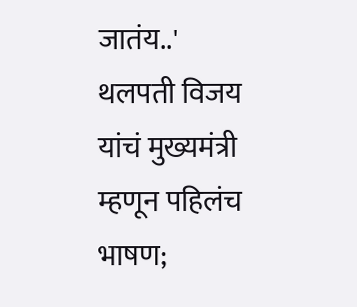जातंय..' थलपती विजय यांचं मुख्यमंत्री म्हणून पहिलंच भाषण;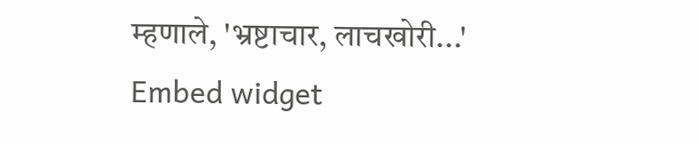म्हणाले, 'भ्रष्टाचार, लाचखोरी...'
Embed widget